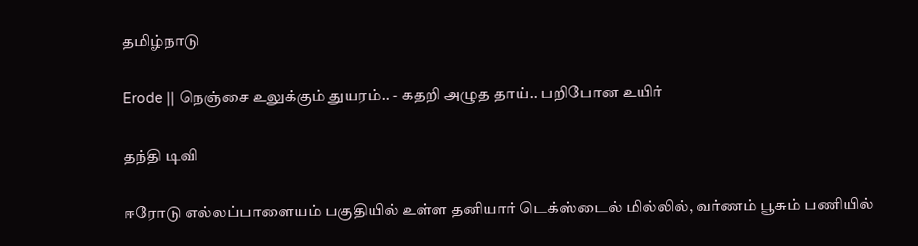தமிழ்நாடு

Erode || நெஞ்சை உலுக்கும் துயரம்.. - கதறி அழுத தாய்.. பறிபோன உயிர்

தந்தி டிவி

ஈரோடு எல்லப்பாளையம் பகுதியில் உள்ள தனியார் டெக்ஸ்டைல் மில்லில், வர்ணம் பூசும் பணியில்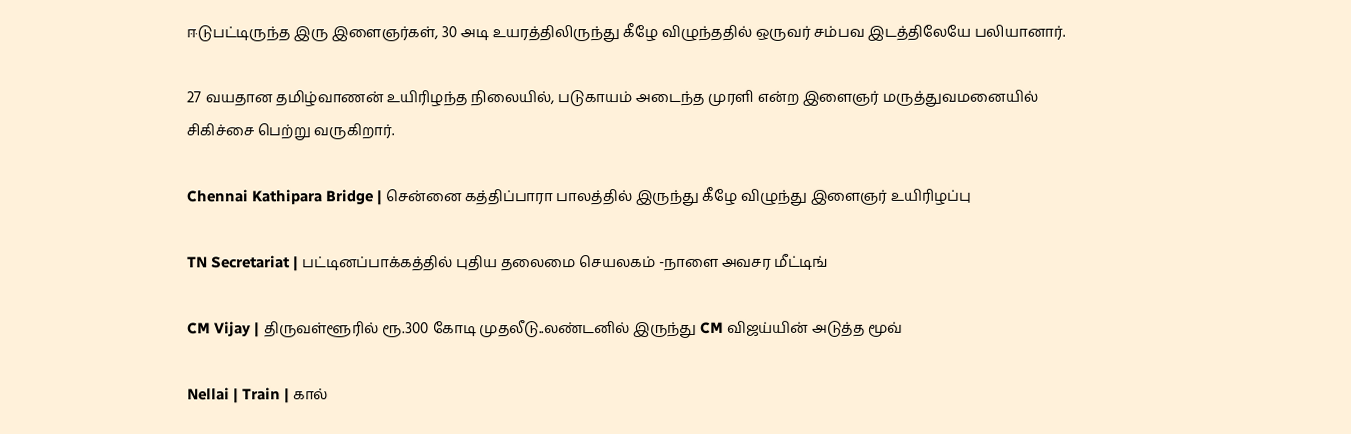ஈடுபட்டிருந்த இரு இளைஞர்கள், 30 அடி உயரத்திலிருந்து கீழே விழுந்ததில் ஒருவர் சம்பவ இடத்திலேயே பலியானார்.

27 வயதான தமிழ்வாணன் உயிரிழந்த நிலையில், படுகாயம் அடைந்த முரளி என்ற இளைஞர் மருத்துவமனையில் சிகிச்சை பெற்று வருகிறார்.

Chennai Kathipara Bridge | சென்னை கத்திப்பாரா பாலத்தில் இருந்து கீழே விழுந்து இளைஞர் உயிரிழப்பு

TN Secretariat | பட்டினப்பாக்கத்தில் புதிய தலைமை செயலகம் -நாளை அவசர மீட்டிங்

CM Vijay | திருவள்ளூரில் ரூ.300 கோடி முதலீடு..லண்டனில் இருந்து CM விஜய்யின் அடுத்த மூவ்

Nellai | Train | கால்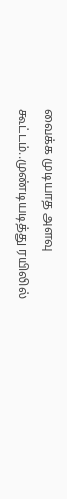வைக்க முடியாத அளவு கூட்டம்..முண்டியடித்து ரயிலில்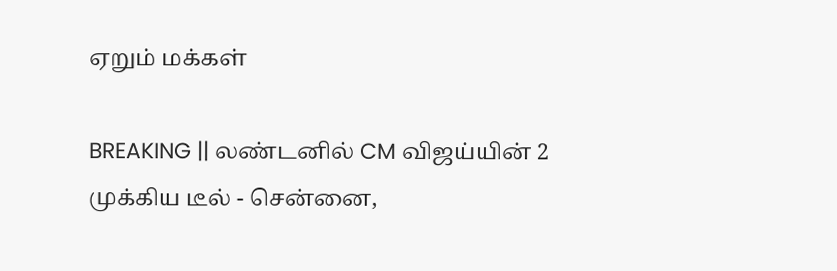ஏறும் மக்கள்

BREAKING || லண்டனில் CM விஜய்யின் 2 முக்கிய டீல் - சென்னை,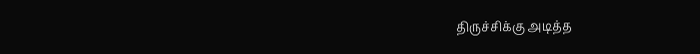திருச்சிக்கு அடித்த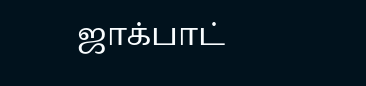ஜாக்பாட்